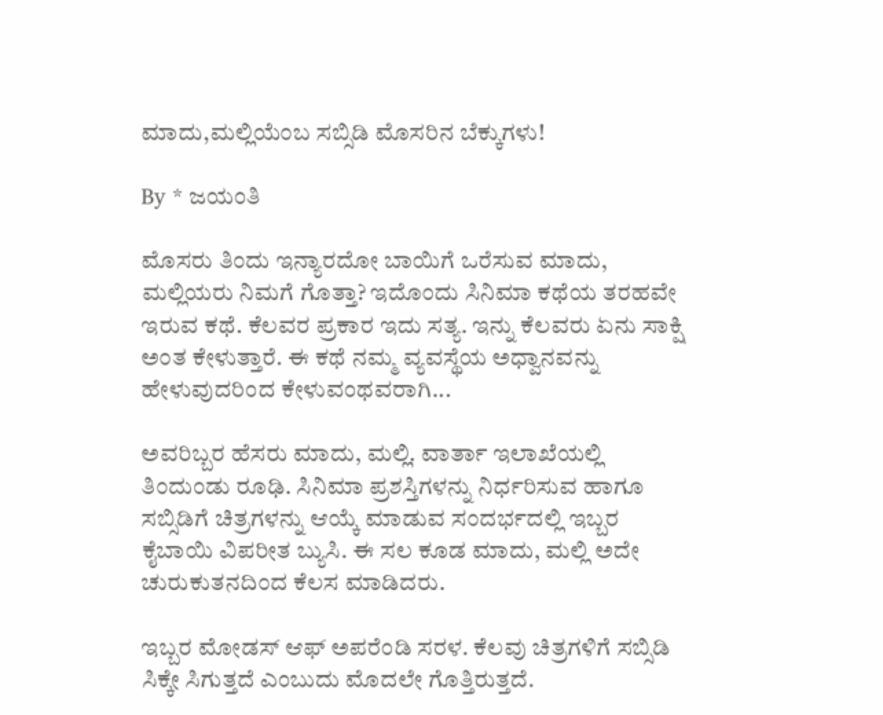ಮಾದು,ಮಲ್ಲಿಯೆಂಬ ಸಬ್ಸಿಡಿ ಮೊಸರಿನ ಬೆಕ್ಕುಗಳು!

By * ಜಯಂತಿ

ಮೊಸರು ತಿಂದು ಇನ್ಯಾರದೋ ಬಾಯಿಗೆ ಒರೆಸುವ ಮಾದು, ಮಲ್ಲಿಯರು ನಿಮಗೆ ಗೊತ್ತಾ? ಇದೊಂದು ಸಿನಿಮಾ ಕಥೆಯ ತರಹವೇ ಇರುವ ಕಥೆ. ಕೆಲವರ ಪ್ರಕಾರ ಇದು ಸತ್ಯ. ಇನ್ನು ಕೆಲವರು ಏನು ಸಾಕ್ಷಿ ಅಂತ ಕೇಳುತ್ತಾರೆ. ಈ ಕಥೆ ನಮ್ಮ ವ್ಯವಸ್ಥೆಯ ಅಧ್ವಾನವನ್ನು ಹೇಳುವುದರಿಂದ ಕೇಳುವಂಥವರಾಗಿ...

ಅವರಿಬ್ಬರ ಹೆಸರು ಮಾದು, ಮಲ್ಲಿ. ವಾರ್ತಾ ಇಲಾಖೆಯಲ್ಲಿ ತಿಂದುಂಡು ರೂಢಿ. ಸಿನಿಮಾ ಪ್ರಶಸ್ತಿಗಳನ್ನು ನಿರ್ಧರಿಸುವ ಹಾಗೂ ಸಬ್ಸಿಡಿಗೆ ಚಿತ್ರಗಳನ್ನು ಆಯ್ಕೆ ಮಾಡುವ ಸಂದರ್ಭದಲ್ಲಿ ಇಬ್ಬರ ಕೈಬಾಯಿ ವಿಪರೀತ ಬ್ಯುಸಿ. ಈ ಸಲ ಕೂಡ ಮಾದು, ಮಲ್ಲಿ ಅದೇ ಚುರುಕುತನದಿಂದ ಕೆಲಸ ಮಾಡಿದರು.

ಇಬ್ಬರ ಮೋಡಸ್ ಆಫ್ ಅಪರೆಂಡಿ ಸರಳ. ಕೆಲವು ಚಿತ್ರಗಳಿಗೆ ಸಬ್ಸಿಡಿ ಸಿಕ್ಕೇ ಸಿಗುತ್ತದೆ ಎಂಬುದು ಮೊದಲೇ ಗೊತ್ತಿರುತ್ತದೆ.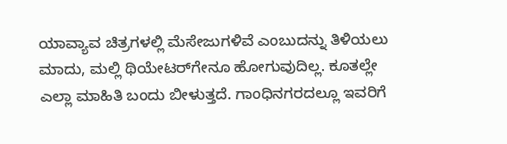ಯಾವ್ಯಾವ ಚಿತ್ರಗಳಲ್ಲಿ ಮೆಸೇಜುಗಳಿವೆ ಎಂಬುದನ್ನು ತಿಳಿಯಲು ಮಾದು, ಮಲ್ಲಿ ಥಿಯೇಟರ್‌ಗೇನೂ ಹೋಗುವುದಿಲ್ಲ. ಕೂತಲ್ಲೇ ಎಲ್ಲಾ ಮಾಹಿತಿ ಬಂದು ಬೀಳುತ್ತದೆ. ಗಾಂಧಿನಗರದಲ್ಲೂ ಇವರಿಗೆ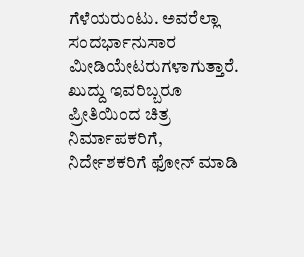ಗೆಳೆಯರುಂಟು. ಅವರೆಲ್ಲಾ ಸಂದರ್ಭಾನುಸಾರ ಮೀಡಿಯೇಟರುಗಳಾಗುತ್ತಾರೆ. ಖುದ್ದು ಇವರಿಬ್ಬರೂ ಪ್ರೀತಿಯಿಂದ ಚಿತ್ರ ನಿರ್ಮಾಪಕರಿಗೆ, ನಿರ್ದೇಶಕರಿಗೆ ಫೋನ್ ಮಾಡಿ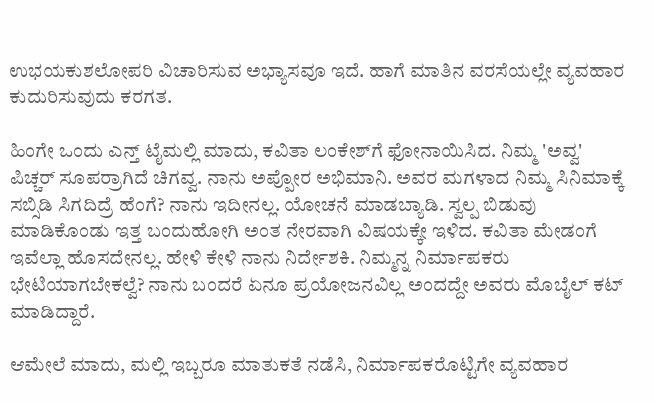ಉಭಯಕುಶಲೋಪರಿ ವಿಚಾರಿಸುವ ಅಭ್ಯಾಸವೂ ಇದೆ. ಹಾಗೆ ಮಾತಿನ ವರಸೆಯಲ್ಲೇ ವ್ಯವಹಾರ ಕುದುರಿಸುವುದು ಕರಗತ.

ಹಿಂಗೇ ಒಂದು ಎನ್ತ್ ಟೈಮಲ್ಲಿ ಮಾದು, ಕವಿತಾ ಲಂಕೇಶ್‌ಗೆ ಫೋನಾಯಿಸಿದ. ನಿಮ್ಮ 'ಅವ್ವ' ಪಿಚ್ಚರ್ ಸೂಪರ್ರಾಗಿದೆ ಚಿಗವ್ವ. ನಾನು ಅಪ್ಪೋರ ಅಭಿಮಾನಿ. ಅವರ ಮಗಳಾದ ನಿಮ್ಮ ಸಿನಿಮಾಕ್ಕೆ ಸಬ್ಸಿಡಿ ಸಿಗದಿದ್ರೆ ಹೆಂಗೆ? ನಾನು ಇದೀನಲ್ಲ. ಯೋಚನೆ ಮಾಡಬ್ಯಾಡಿ. ಸ್ವಲ್ಪ ಬಿಡುವು ಮಾಡಿಕೊಂಡು ಇತ್ತ ಬಂದುಹೋಗಿ ಅಂತ ನೇರವಾಗಿ ವಿಷಯಕ್ಕೇ ಇಳಿದ. ಕವಿತಾ ಮೇಡಂಗೆ ಇವೆಲ್ಲಾ ಹೊಸದೇನಲ್ಲ. ಹೇಳಿ ಕೇಳಿ ನಾನು ನಿರ್ದೇಶಕಿ. ನಿಮ್ಮನ್ನ ನಿರ್ಮಾಪಕರು ಭೇಟಿಯಾಗಬೇಕಲ್ವೆ? ನಾನು ಬಂದರೆ ಏನೂ ಪ್ರಯೋಜನವಿಲ್ಲ ಅಂದದ್ದೇ ಅವರು ಮೊಬೈಲ್ ಕಟ್ ಮಾಡಿದ್ದಾರೆ.

ಆಮೇಲೆ ಮಾದು, ಮಲ್ಲಿ ಇಬ್ಬರೂ ಮಾತುಕತೆ ನಡೆಸಿ, ನಿರ್ಮಾಪಕರೊಟ್ಟಿಗೇ ವ್ಯವಹಾರ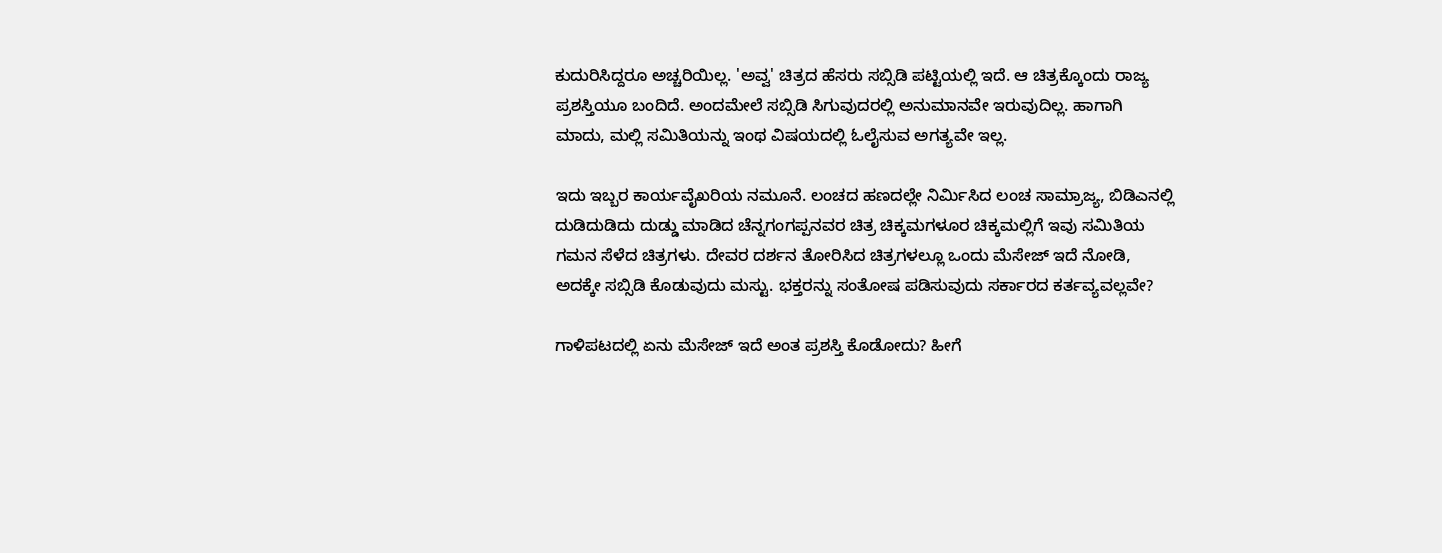ಕುದುರಿಸಿದ್ದರೂ ಅಚ್ಚರಿಯಿಲ್ಲ. 'ಅವ್ವ' ಚಿತ್ರದ ಹೆಸರು ಸಬ್ಸಿಡಿ ಪಟ್ಟಿಯಲ್ಲಿ ಇದೆ. ಆ ಚಿತ್ರಕ್ಕೊಂದು ರಾಜ್ಯ ಪ್ರಶಸ್ತಿಯೂ ಬಂದಿದೆ. ಅಂದಮೇಲೆ ಸಬ್ಸಿಡಿ ಸಿಗುವುದರಲ್ಲಿ ಅನುಮಾನವೇ ಇರುವುದಿಲ್ಲ. ಹಾಗಾಗಿ ಮಾದು, ಮಲ್ಲಿ ಸಮಿತಿಯನ್ನು ಇಂಥ ವಿಷಯದಲ್ಲಿ ಓಲೈಸುವ ಅಗತ್ಯವೇ ಇಲ್ಲ.

ಇದು ಇಬ್ಬರ ಕಾರ್ಯವೈಖರಿಯ ನಮೂನೆ. ಲಂಚದ ಹಣದಲ್ಲೇ ನಿರ್ಮಿಸಿದ ಲಂಚ ಸಾಮ್ರಾಜ್ಯ, ಬಿಡಿಎನಲ್ಲಿ ದುಡಿದುಡಿದು ದುಡ್ಡು ಮಾಡಿದ ಚೆನ್ನಗಂಗಪ್ಪನವರ ಚಿತ್ರ ಚಿಕ್ಕಮಗಳೂರ ಚಿಕ್ಕಮಲ್ಲಿಗೆ ಇವು ಸಮಿತಿಯ ಗಮನ ಸೆಳೆದ ಚಿತ್ರಗಳು. ದೇವರ ದರ್ಶನ ತೋರಿಸಿದ ಚಿತ್ರಗಳಲ್ಲೂ ಒಂದು ಮೆಸೇಜ್ ಇದೆ ನೋಡಿ, ಅದಕ್ಕೇ ಸಬ್ಸಿಡಿ ಕೊಡುವುದು ಮಸ್ಟು. ಭಕ್ತರನ್ನು ಸಂತೋಷ ಪಡಿಸುವುದು ಸರ್ಕಾರದ ಕರ್ತವ್ಯವಲ್ಲವೇ?

ಗಾಳಿಪಟದಲ್ಲಿ ಏನು ಮೆಸೇಜ್ ಇದೆ ಅಂತ ಪ್ರಶಸ್ತಿ ಕೊಡೋದು? ಹೀಗೆ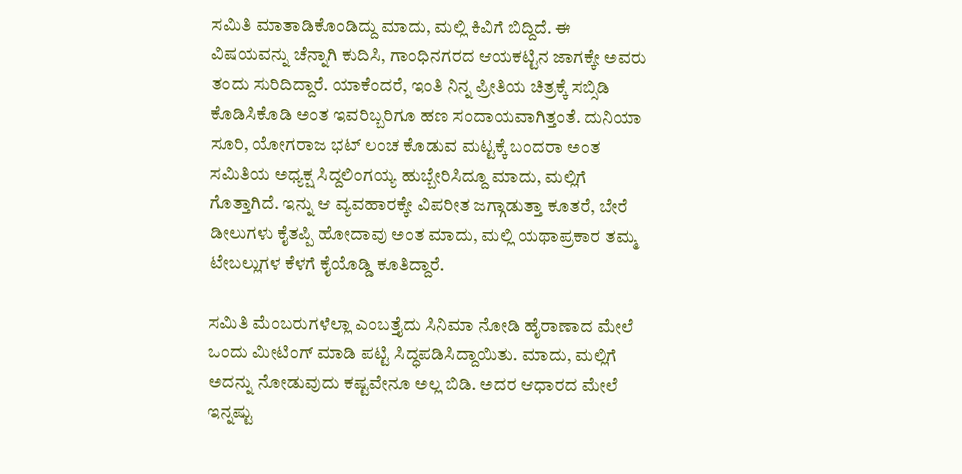ಸಮಿತಿ ಮಾತಾಡಿಕೊಂಡಿದ್ದು ಮಾದು, ಮಲ್ಲಿ ಕಿವಿಗೆ ಬಿದ್ದಿದೆ. ಈ ವಿಷಯವನ್ನು ಚೆನ್ನಾಗಿ ಕುದಿಸಿ, ಗಾಂಧಿನಗರದ ಆಯಕಟ್ಟಿನ ಜಾಗಕ್ಕೇ ಅವರು ತಂದು ಸುರಿದಿದ್ದಾರೆ. ಯಾಕೆಂದರೆ, ಇಂತಿ ನಿನ್ನ ಪ್ರೀತಿಯ ಚಿತ್ರಕ್ಕೆ ಸಬ್ಸಿಡಿ ಕೊಡಿಸಿಕೊಡಿ ಅಂತ ಇವರಿಬ್ಬರಿಗೂ ಹಣ ಸಂದಾಯವಾಗಿತ್ತಂತೆ. ದುನಿಯಾ ಸೂರಿ, ಯೋಗರಾಜ ಭಟ್ ಲಂಚ ಕೊಡುವ ಮಟ್ಟಕ್ಕೆ ಬಂದರಾ ಅಂತ ಸಮಿತಿಯ ಅಧ್ಯಕ್ಷ ಸಿದ್ದಲಿಂಗಯ್ಯ ಹುಬ್ಬೇರಿಸಿದ್ದೂ ಮಾದು, ಮಲ್ಲಿಗೆ ಗೊತ್ತಾಗಿದೆ. ಇನ್ನು ಆ ವ್ಯವಹಾರಕ್ಕೇ ವಿಪರೀತ ಜಗ್ಗಾಡುತ್ತಾ ಕೂತರೆ, ಬೇರೆ ಡೀಲುಗಳು ಕೈತಪ್ಪಿ ಹೋದಾವು ಅಂತ ಮಾದು, ಮಲ್ಲಿ ಯಥಾಪ್ರಕಾರ ತಮ್ಮ ಟೇಬಲ್ಲುಗಳ ಕೆಳಗೆ ಕೈಯೊಡ್ಡಿ ಕೂತಿದ್ದಾರೆ.

ಸಮಿತಿ ಮೆಂಬರುಗಳೆಲ್ಲಾ ಎಂಬತ್ತೈದು ಸಿನಿಮಾ ನೋಡಿ ಹೈರಾಣಾದ ಮೇಲೆ ಒಂದು ಮೀಟಿಂಗ್ ಮಾಡಿ ಪಟ್ಟಿ ಸಿದ್ಧಪಡಿಸಿದ್ದಾಯಿತು. ಮಾದು, ಮಲ್ಲಿಗೆ ಅದನ್ನು ನೋಡುವುದು ಕಷ್ಟವೇನೂ ಅಲ್ಲ ಬಿಡಿ. ಅದರ ಆಧಾರದ ಮೇಲೆ ಇನ್ನಷ್ಟು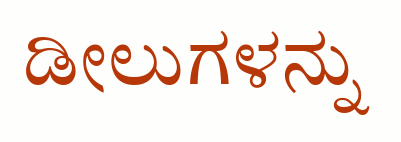ಡೀಲುಗಳನ್ನು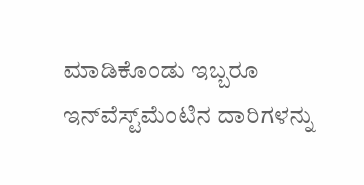ಮಾಡಿಕೊಂಡು ಇಬ್ಬರೂ ಇನ್‌ವೆಸ್ಟ್‌ಮೆಂಟಿನ ದಾರಿಗಳನ್ನು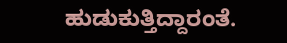ಹುಡುಕುತ್ತಿದ್ದಾರಂತೆ.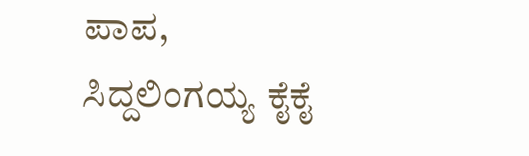ಪಾಪ, ಸಿದ್ದಲಿಂಗಯ್ಯ ಕೈಕೈ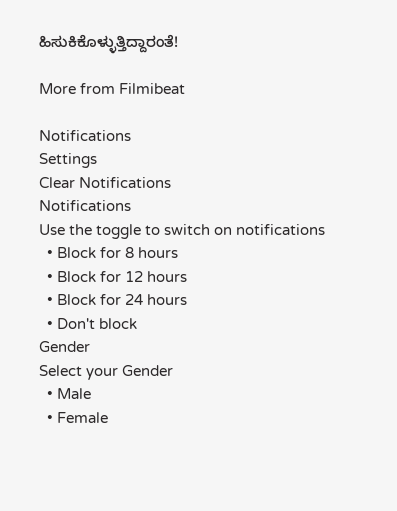ಹಿಸುಕಿಕೊಳ್ಳುತ್ತಿದ್ದಾರಂತೆ!

More from Filmibeat

Notifications
Settings
Clear Notifications
Notifications
Use the toggle to switch on notifications
  • Block for 8 hours
  • Block for 12 hours
  • Block for 24 hours
  • Don't block
Gender
Select your Gender
  • Male
  • Female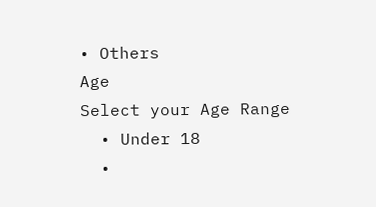• Others
Age
Select your Age Range
  • Under 18
  •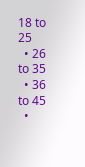18 to 25
  • 26 to 35
  • 36 to 45
  •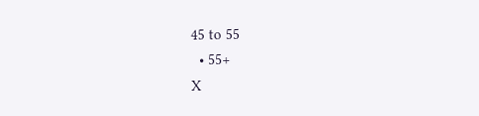45 to 55
  • 55+
X